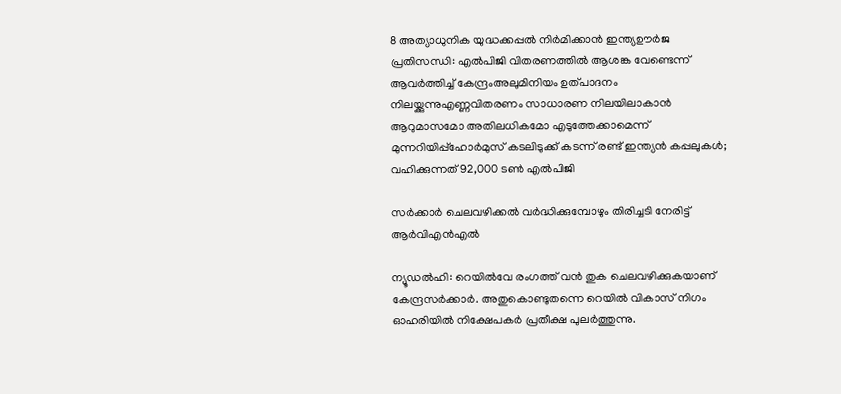8 അത്യാധുനിക യുദ്ധക്കപ്പൽ നിർമിക്കാൻ ഇന്ത്യഊർജ പ്രതിസന്ധി: എൽപിജി വിതരണത്തിൽ ആശങ്ക വേണ്ടെന്ന് ആവർത്തിച്ച് കേന്ദ്രംഅലുമിനിയം ഉത്പാദനം നിലയ്ക്കുന്നുഎണ്ണവിതരണം സാധാരണ നിലയിലാകാൻ ആറുമാസമോ അതിലധികമോ എടുത്തേക്കാമെന്ന് മുന്നറിയിപ്പ്ഹോർമുസ് കടലിടുക്ക് കടന്ന് രണ്ട് ഇന്ത്യൻ കപ്പലുകൾ; വഹിക്കുന്നത് 92,000 ടൺ എൽപിജി

സര്‍ക്കാര്‍ ചെലവഴിക്കല്‍ വര്‍ദ്ധിക്കുമ്പോഴും തിരിച്ചടി നേരിട്ട് ആര്‍വിഎന്‍എല്‍

ന്യൂഡല്‍ഹി: റെയില്‍വേ രംഗത്ത് വന്‍ തുക ചെലവഴിക്കുകയാണ് കേന്ദ്രസര്‍ക്കാര്‍. അതുകൊണ്ടുതന്നെ റെയില്‍ വികാസ് നിഗം ഓഹരിയില്‍ നിക്ഷേപകര്‍ പ്രതീക്ഷ പുലര്‍ത്തുന്നു.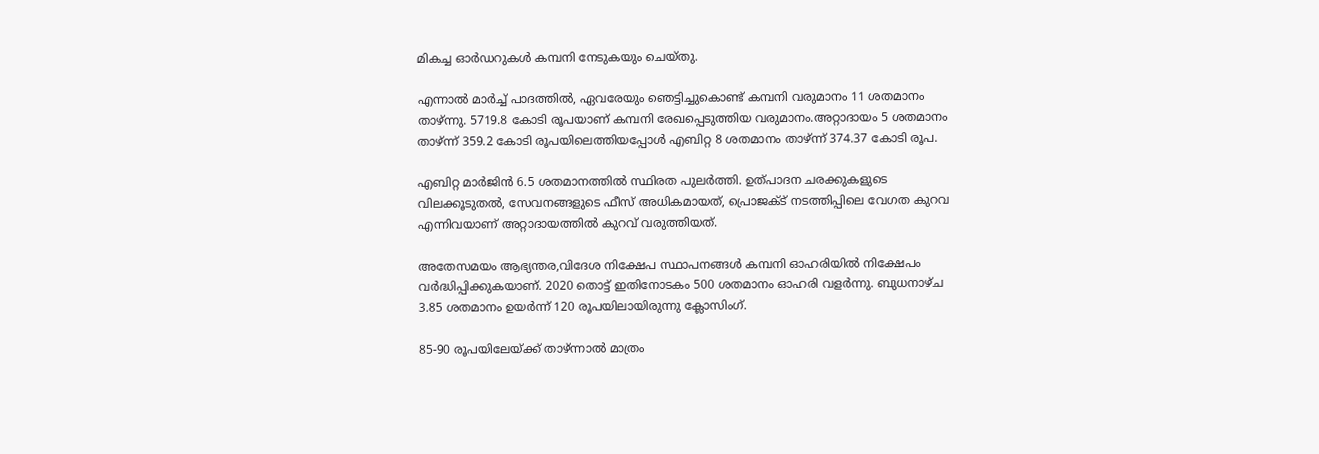മികച്ച ഓര്‍ഡറുകള്‍ കമ്പനി നേടുകയും ചെയ്തു.

എന്നാല്‍ മാര്‍ച്ച് പാദത്തില്‍, ഏവരേയും ഞെട്ടിച്ചുകൊണ്ട് കമ്പനി വരുമാനം 11 ശതമാനം താഴ്ന്നു. 5719.8 കോടി രൂപയാണ് കമ്പനി രേഖപ്പെടുത്തിയ വരുമാനം.അറ്റാദായം 5 ശതമാനം താഴ്ന്ന് 359.2 കോടി രൂപയിലെത്തിയപ്പോള്‍ എബിറ്റ 8 ശതമാനം താഴ്ന്ന് 374.37 കോടി രൂപ.

എബിറ്റ മാര്‍ജിന്‍ 6.5 ശതമാനത്തില്‍ സ്ഥിരത പുലര്‍ത്തി. ഉത്പാദന ചരക്കുകളുടെ വിലക്കൂടുതല്‍, സേവനങ്ങളുടെ ഫീസ് അധികമായത്, പ്രൊജക്ട് നടത്തിപ്പിലെ വേഗത കുറവ എന്നിവയാണ് അറ്റാദായത്തില്‍ കുറവ് വരുത്തിയത്.

അതേസമയം ആഭ്യന്തര,വിദേശ നിക്ഷേപ സ്ഥാപനങ്ങള്‍ കമ്പനി ഓഹരിയില്‍ നിക്ഷേപം വര്‍ദ്ധിപ്പിക്കുകയാണ്. 2020 തൊട്ട് ഇതിനോടകം 500 ശതമാനം ഓഹരി വളര്‍ന്നു. ബുധനാഴ്ച 3.85 ശതമാനം ഉയര്‍ന്ന് 120 രൂപയിലായിരുന്നു ക്ലോസിംഗ്.

85-90 രൂപയിലേയ്ക്ക് താഴ്ന്നാല്‍ മാത്രം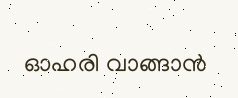ഓഹരി വാങ്ങാന്‍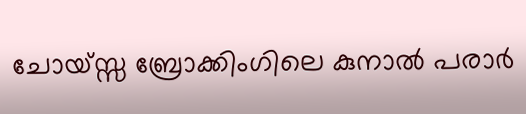ചോയ്സ്സ ബ്രോക്കിംഗിലെ കുനാല്‍ പരാര്‍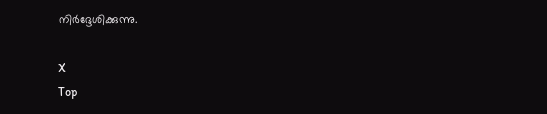നിര്‍ദ്ദേശിക്കുന്നു.

X
Top